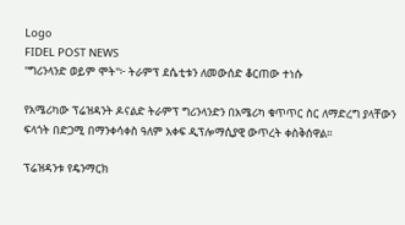Logo
FIDEL POST NEWS
"ግሪንላንድ ወይም ሞት"፦ ትራምፕ ደሴቲቱን ለመውሰድ ቆርጠው ተነሱ

የአሜሪካው ፕሬዝዳንት ዶናልድ ትራምፕ ግሪንላንድን በአሜሪካ ቁጥጥር ስር ለማድረግ ያላቸውን ፍላጎት በድጋሚ በማንቀሳቀስ ዓለም አቀፍ ዲፕሎማሲያዊ ውጥረት ቀስቅሰዋል።

ፕሬዝዳንቱ የዴንማርክ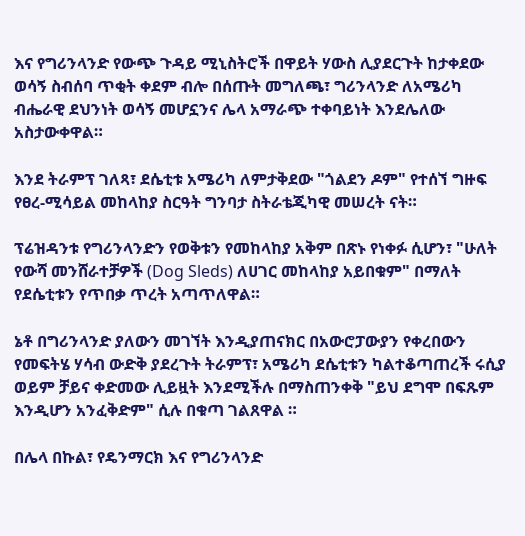እና የግሪንላንድ የውጭ ጉዳይ ሚኒስትሮች በዋይት ሃውስ ሊያደርጉት ከታቀደው ወሳኝ ስብሰባ ጥቂት ቀደም ብሎ በሰጡት መግለጫ፣ ግሪንላንድ ለአሜሪካ ብሔራዊ ደህንነት ወሳኝ መሆኗንና ሌላ አማራጭ ተቀባይነት እንደሌለው አስታውቀዋል።

እንደ ትራምፕ ገለጻ፣ ደሴቲቱ አሜሪካ ለምታቅደው "ጎልደን ዶም" የተሰኘ ግዙፍ የፀረ-ሚሳይል መከላከያ ስርዓት ግንባታ ስትራቴጂካዊ መሠረት ናት።

ፕሬዝዳንቱ የግሪንላንድን የወቅቱን የመከላከያ አቅም በጽኑ የነቀፉ ሲሆን፣ "ሁለት የውሻ መንሸራተቻዎች (Dog Sleds) ለሀገር መከላከያ አይበቁም" በማለት የደሴቲቱን የጥበቃ ጥረት አጣጥለዋል።

ኔቶ በግሪንላንድ ያለውን መገኘት እንዲያጠናክር በአውሮፓውያን የቀረበውን የመፍትሄ ሃሳብ ውድቅ ያደረጉት ትራምፕ፣ አሜሪካ ደሴቲቱን ካልተቆጣጠረች ሩሲያ ወይም ቻይና ቀድመው ሊይዟት እንደሚችሉ በማስጠንቀቅ "ይህ ደግሞ በፍጹም እንዲሆን አንፈቅድም" ሲሉ በቁጣ ገልጸዋል ።

በሌላ በኩል፣ የዴንማርክ እና የግሪንላንድ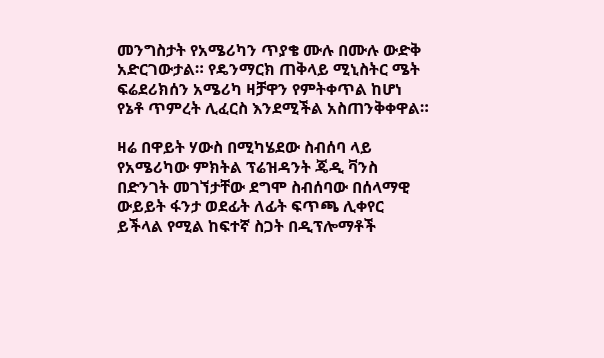መንግስታት የአሜሪካን ጥያቄ ሙሉ በሙሉ ውድቅ አድርገውታል። የዴንማርክ ጠቅላይ ሚኒስትር ሜት ፍሬደሪክሰን አሜሪካ ዛቻዋን የምትቀጥል ከሆነ የኔቶ ጥምረት ሊፈርስ እንደሚችል አስጠንቅቀዋል።

ዛሬ በዋይት ሃውስ በሚካሄደው ስብሰባ ላይ የአሜሪካው ምክትል ፕሬዝዳንት ጄዲ ቫንስ በድንገት መገኘታቸው ደግሞ ስብሰባው በሰላማዊ ውይይት ፋንታ ወደፊት ለፊት ፍጥጫ ሊቀየር ይችላል የሚል ከፍተኛ ስጋት በዲፕሎማቶች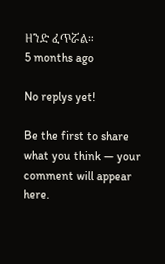ዘንድ ፈጥሯል።
5 months ago

No replys yet!

Be the first to share what you think — your comment will appear here.